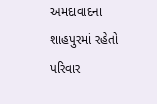અમદાવાદના શાહપુરમાં રહેતો પરિવાર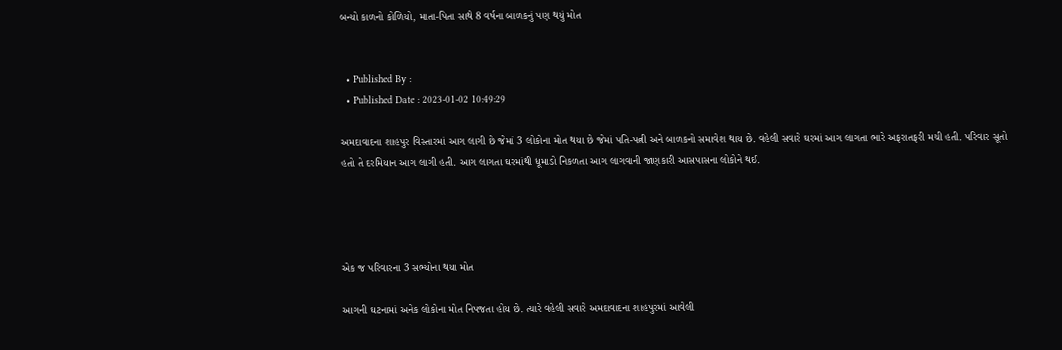બન્યો કાળનો કોળિયો, માતા-પિતા સાથે 8 વર્ષના બાળકનું પણ થયું મોત


  • Published By :
  • Published Date : 2023-01-02 10:49:29

અમદાવાદના શાહપુર વિસ્તારમાં આગ લાગી છે જેમાં 3 લોકોના મોત થયા છે જેમાં પતિ-પત્ની અને બાળકનો સમાવેશ થાય છે. વહેલી સવારે ઘરમાં આગ લાગતા ભારે અફરાતફરી મચી હતી. પરિવાર સૂતો હતો તે દરમિયાન આગ લાગી હતી. આગ લાગતા ઘરમાંથી ધૂમાડો નિકળતા આગ લાગવાની જાણકારી આસપાસના લોકોને થઈ.




એક જ પરિવારના 3 સભ્યોના થયા મોત

આગની ઘટનામાં અનેક લોકોના મોત નિપજતા હોય છે. ત્યારે વહેલી સવારે અમદાવાદના શાહપુરમાં આવેલી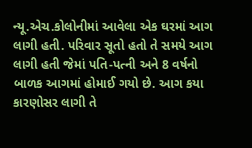ન્યૂ.એચ.કોલોનીમાં આવેલા એક ઘરમાં આગ લાગી હતી. પરિવાર સૂતો હતો તે સમયે આગ લાગી હતી જેમાં પતિ-પત્ની અને 8 વર્ષનો બાળક આગમાં હોમાઈ ગયો છે. આગ કયા કારણોસર લાગી તે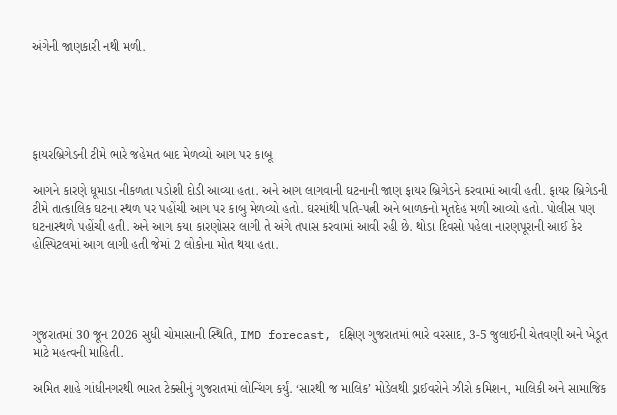અંગેની જાણકારી નથી મળી.





ફાયરબ્રિગેડની ટીમે ભારે જહેમત બાદ મેળવ્યો આગ પર કાબૂ

આગને કારણે ધૂમાડા નીકળતા પડોશી દોડી આવ્યા હતા. અને આગ લાગવાની ઘટનાની જાણ ફાયર બ્રિગેડને કરવામાં આવી હતી. ફાયર બ્રિગેડની ટીમે તાત્કાલિક ઘટના સ્થળ પર પહોંચી આગ પર કાબુ મેળવ્યો હતો. ઘરમાંથી પતિ-પત્ની અને બાળકનો મૃતદેહ મળી આવ્યો હતો. પોલીસ પણ ઘટનાસ્થળે પહોંચી હતી. અને આગ કયા કારણોસર લાગી તે અંગે તપાસ કરવામાં આવી રહી છે. થોડા દિવસો પહેલા નારણપૂરાની આઈ કેર હોસ્પિટલમાં આગ લાગી હતી જેમાં 2 લોકોના મોત થયા હતા.




ગુજરાતમાં 30 જૂન 2026 સુધી ચોમાસાની સ્થિતિ, IMD forecast, દક્ષિણ ગુજરાતમાં ભારે વરસાદ, 3-5 જુલાઈની ચેતવણી અને ખેડૂત માટે મહત્વની માહિતી.

અમિત શાહે ગાંધીનગરથી ભારત ટેક્સીનું ગુજરાતમાં લોન્ચિંગ કર્યું. ‘સારથી જ માલિક’ મોડેલથી ડ્રાઈવરોને ઝીરો કમિશન, માલિકી અને સામાજિક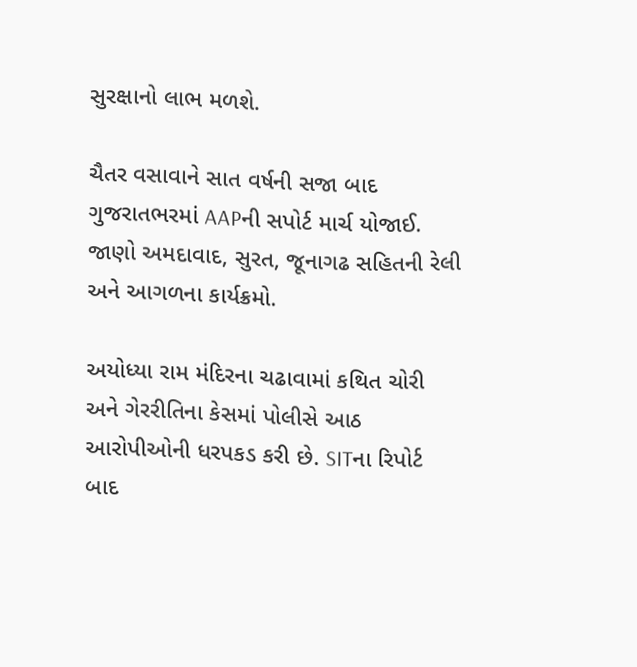સુરક્ષાનો લાભ મળશે.

ચૈતર વસાવાને સાત વર્ષની સજા બાદ ગુજરાતભરમાં AAPની સપોર્ટ માર્ચ યોજાઈ. જાણો અમદાવાદ, સુરત, જૂનાગઢ સહિતની રેલી અને આગળના કાર્યક્રમો.

અયોધ્યા રામ મંદિરના ચઢાવામાં કથિત ચોરી અને ગેરરીતિના કેસમાં પોલીસે આઠ આરોપીઓની ધરપકડ કરી છે. SITના રિપોર્ટ બાદ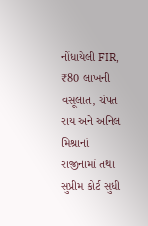નોંધાયેલી FIR, ₹80 લાખની વસૂલાત, ચંપત રાય અને અનિલ મિશ્રાનાં રાજીનામાં તથા સુપ્રીમ કોર્ટ સુધી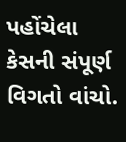પહોંચેલા કેસની સંપૂર્ણ વિગતો વાંચો.